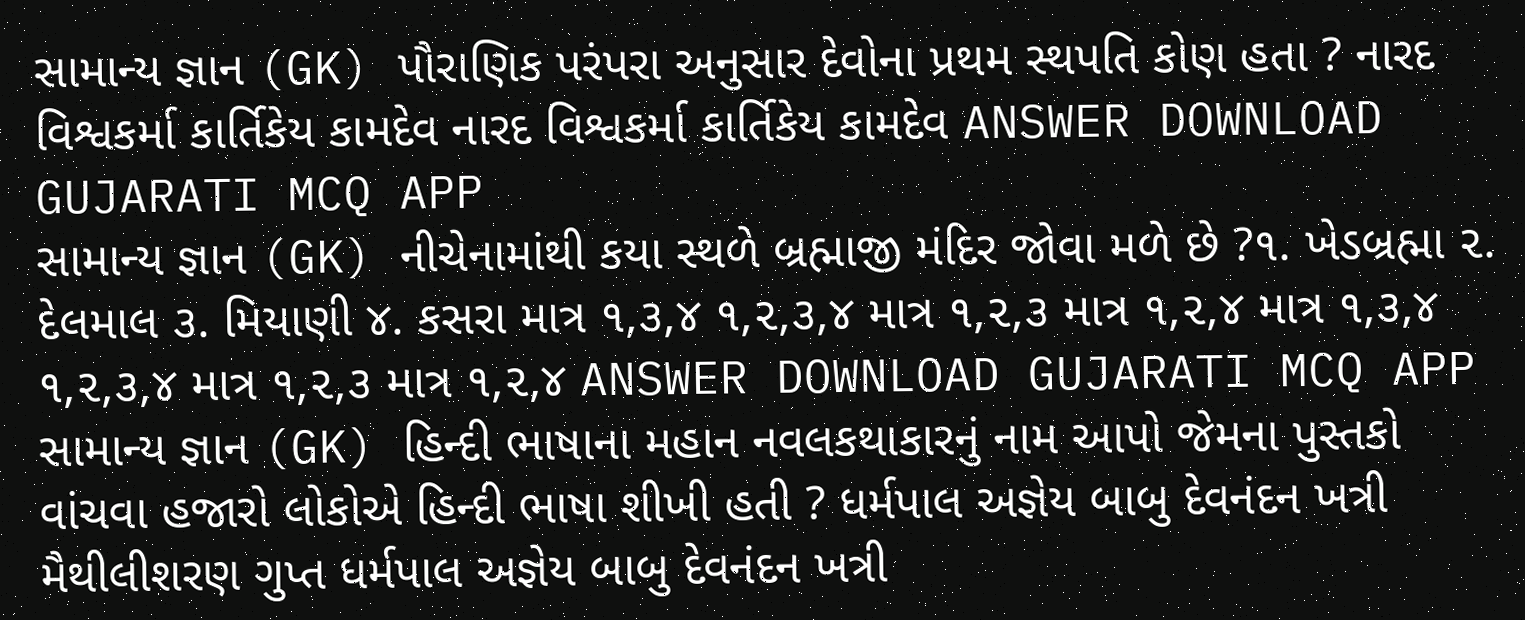સામાન્ય જ્ઞાન (GK) પૌરાણિક પરંપરા અનુસાર દેવોના પ્રથમ સ્થપતિ કોણ હતા ? નારદ વિશ્વકર્મા કાર્તિકેય કામદેવ નારદ વિશ્વકર્મા કાર્તિકેય કામદેવ ANSWER DOWNLOAD GUJARATI MCQ APP
સામાન્ય જ્ઞાન (GK) નીચેનામાંથી કયા સ્થળે બ્રહ્માજી મંદિર જોવા મળે છે ?૧. ખેડબ્રહ્મા ૨. દેલમાલ ૩. મિયાણી ૪. કસરા માત્ર ૧,૩,૪ ૧,૨,૩,૪ માત્ર ૧,૨,૩ માત્ર ૧,૨,૪ માત્ર ૧,૩,૪ ૧,૨,૩,૪ માત્ર ૧,૨,૩ માત્ર ૧,૨,૪ ANSWER DOWNLOAD GUJARATI MCQ APP
સામાન્ય જ્ઞાન (GK) હિન્દી ભાષાના મહાન નવલકથાકારનું નામ આપો જેમના પુસ્તકો વાંચવા હજારો લોકોએ હિન્દી ભાષા શીખી હતી ? ધર્મપાલ અજ્ઞેય બાબુ દેવનંદન ખત્રી મૈથીલીશરણ ગુપ્ત ધર્મપાલ અજ્ઞેય બાબુ દેવનંદન ખત્રી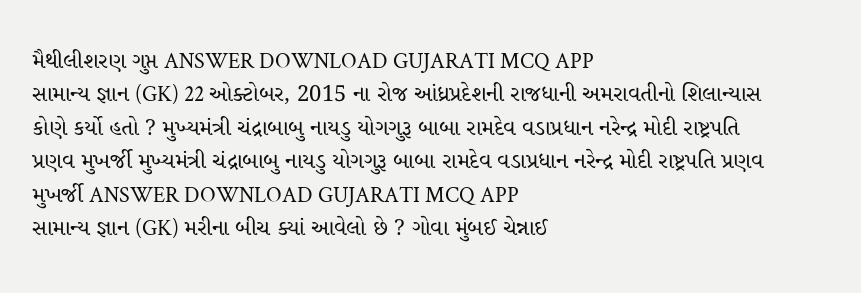મૈથીલીશરણ ગુપ્ત ANSWER DOWNLOAD GUJARATI MCQ APP
સામાન્ય જ્ઞાન (GK) 22 ઓક્ટોબર, 2015 ના રોજ આંધ્રપ્રદેશની રાજધાની અમરાવતીનો શિલાન્યાસ કોણે કર્યો હતો ? મુખ્યમંત્રી ચંદ્રાબાબુ નાયડુ યોગગુરૂ બાબા રામદેવ વડાપ્રધાન નરેન્દ્ર મોદી રાષ્ટ્રપતિ પ્રણવ મુખર્જી મુખ્યમંત્રી ચંદ્રાબાબુ નાયડુ યોગગુરૂ બાબા રામદેવ વડાપ્રધાન નરેન્દ્ર મોદી રાષ્ટ્રપતિ પ્રણવ મુખર્જી ANSWER DOWNLOAD GUJARATI MCQ APP
સામાન્ય જ્ઞાન (GK) મરીના બીચ ક્યાં આવેલો છે ? ગોવા મુંબઈ ચેન્નાઈ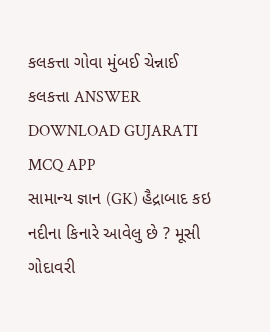કલકત્તા ગોવા મુંબઈ ચેન્નાઈ કલકત્તા ANSWER DOWNLOAD GUJARATI MCQ APP
સામાન્ય જ્ઞાન (GK) હૈદ્રાબાદ કઇ નદીના કિનારે આવેલુ છે ? મૂસી ગોદાવરી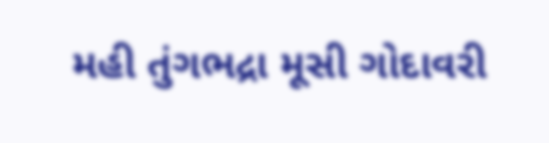મહી તુંગભદ્રા મૂસી ગોદાવરી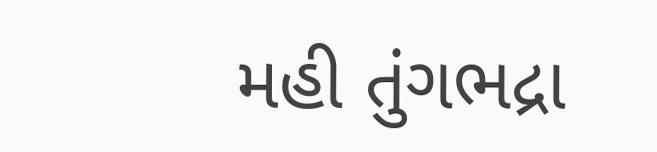મહી તુંગભદ્રા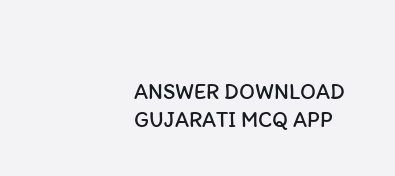ANSWER DOWNLOAD GUJARATI MCQ APP